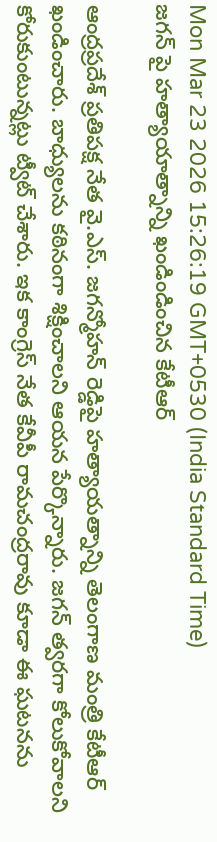Mon Mar 23 2026 15:26:19 GMT+0530 (India Standard Time)
జగన్ పై హత్యాయాత్నాన్ని ఖండిండించిన కేటీఆర్

ఆంద్రప్రదేశ్ ప్రతిపక్ష నేత వై.ఎస్. జగన్మోహన్ రెడ్డిపై హత్యాయత్నాన్ని తెలంగాణ మంత్రి కేటీఆర్ ఖండించారు. బాధ్యులను కఠినంగా శిక్షించాలని ఆయన పేర్కొన్నారు. జగన్ త్వరగా కోలుకోవాలని కోరుకుంటున్నట్లు ట్వీట్ చేశారు. ఇక కాంగ్రెస్ నేత కేవీపీ రామచంద్రరావు కూడా ఈ ఘటనను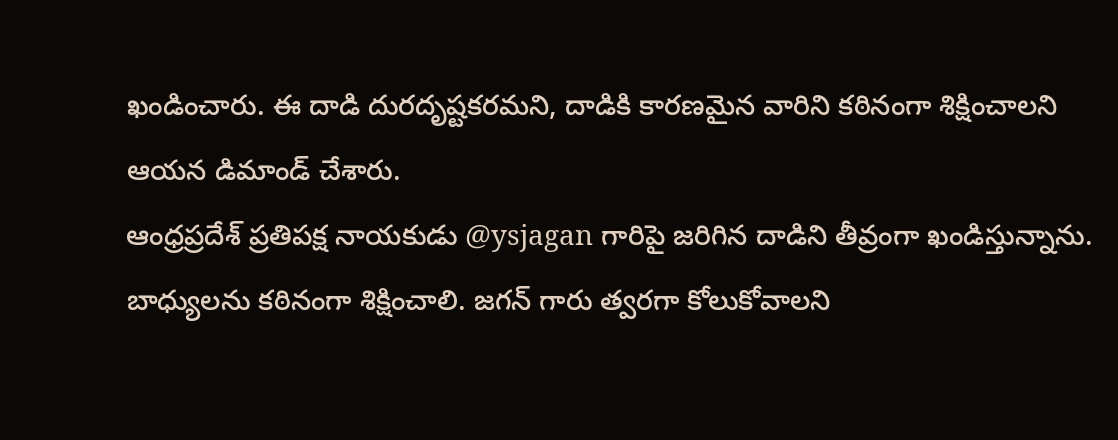ఖండించారు. ఈ దాడి దురదృష్టకరమని, దాడికి కారణమైన వారిని కఠినంగా శిక్షించాలని ఆయన డిమాండ్ చేశారు.
ఆంధ్రప్రదేశ్ ప్రతిపక్ష నాయకుడు @ysjagan గారిపై జరిగిన దాడిని తీవ్రంగా ఖండిస్తున్నాను. బాధ్యులను కఠినంగా శిక్షించాలి. జగన్ గారు త్వరగా కోలుకోవాలని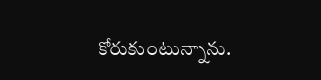కోరుకుంటున్నాను.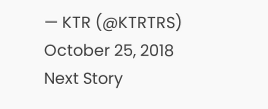— KTR (@KTRTRS) October 25, 2018
Next Story